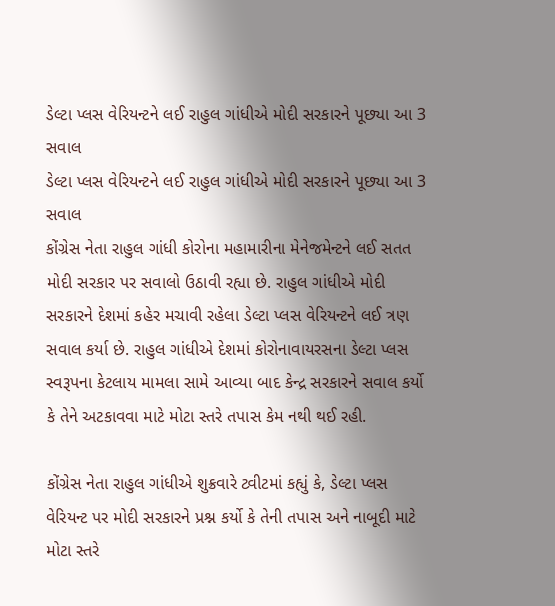ડેલ્ટા પ્લસ વેરિયન્ટને લઈ રાહુલ ગાંધીએ મોદી સરકારને પૂછ્યા આ 3 સવાલ
ડેલ્ટા પ્લસ વેરિયન્ટને લઈ રાહુલ ગાંધીએ મોદી સરકારને પૂછ્યા આ 3 સવાલ
કોંગ્રેસ નેતા રાહુલ ગાંધી કોરોના મહામારીના મેનેજમેન્ટને લઈ સતત મોદી સરકાર પર સવાલો ઉઠાવી રહ્યા છે. રાહુલ ગાંધીએ મોદી સરકારને દેશમાં કહેર મચાવી રહેલા ડેલ્ટા પ્લસ વેરિયન્ટને લઈ ત્રણ સવાલ કર્યા છે. રાહુલ ગાંધીએ દેશમાં કોરોનાવાયરસના ડેલ્ટા પ્લસ સ્વરૂપના કેટલાય મામલા સામે આવ્યા બાદ કેન્દ્ર સરકારને સવાલ કર્યો કે તેને અટકાવવા માટે મોટા સ્તરે તપાસ કેમ નથી થઈ રહી.

કોંગ્રેસ નેતા રાહુલ ગાંધીએ શુક્રવારે ટ્વીટમાં કહ્યું કે, ડેલ્ટા પ્લસ વેરિયન્ટ પર મોદી સરકારને પ્રશ્ન કર્યો કે તેની તપાસ અને નાબૂદી માટે મોટા સ્તરે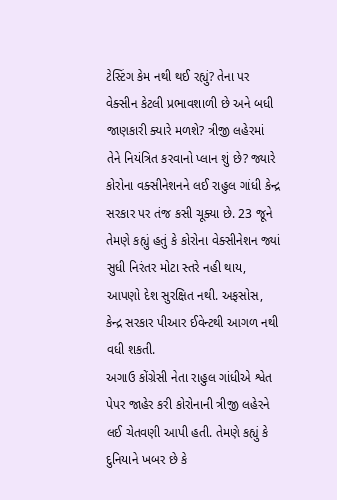ટેસ્ટિંગ કેમ નથી થઈ રહ્યું? તેના પર વેક્સીન કેટલી પ્રભાવશાળી છે અને બધી જાણકારી ક્યારે મળશે? ત્રીજી લહેરમાં તેને નિયંત્રિત કરવાનો પ્લાન શું છે? જ્યારે કોરોના વક્સીનેશનને લઈ રાહુલ ગાંધી કેન્દ્ર સરકાર પર તંજ કસી ચૂક્યા છે. 23 જૂને તેમણે કહ્યું હતું કે કોરોના વેક્સીનેશન જ્યાં સુધી નિરંતર મોટા સ્તરે નહી થાય, આપણો દેશ સુરક્ષિત નથી. અફસોસ, કેન્દ્ર સરકાર પીઆર ઈવેન્ટથી આગળ નથી વધી શકતી.
અગાઉ કોંગ્રેસી નેતા રાહુલ ગાંધીએ શ્વેત પેપર જાહેર કરી કોરોનાની ત્રીજી લહેરને લઈ ચેતવણી આપી હતી. તેમણે કહ્યું કે દુનિયાને ખબર છે કે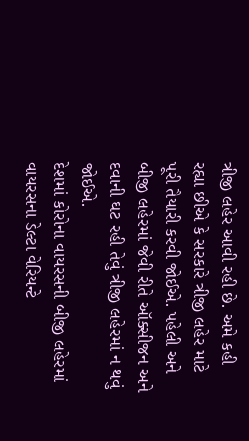ત્રીજી લહેર આવી રહી છે. અમે કહી રહ્યા છીએ કે સરકારે ત્રીજી લહેર માટે પૂરી તૈયારી કરવી જોઈએ. પહેલી અને બીજી લહેરમાં જેવી રીતે ઑક્સીજન અને દવાની ઘટ રહી તેવું ત્રીજી લહેરમાં ન થવું જોઈએ.
દેશમાં કોરોના વાયરસની બીજી લહેરમાં વાયરસના ડેલ્ટા વેરિયન્ટે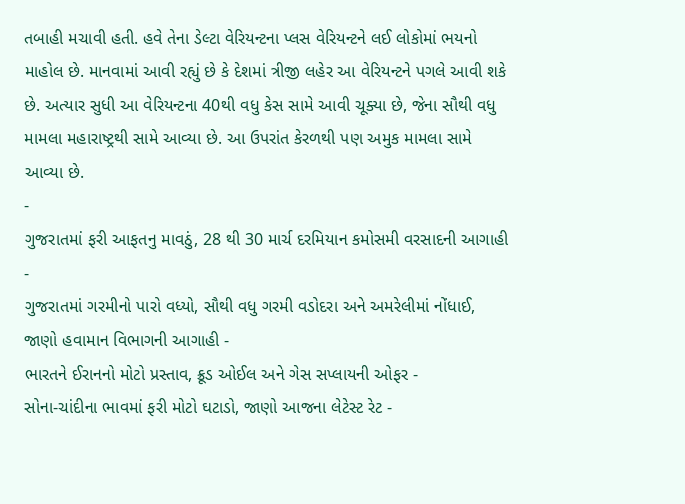તબાહી મચાવી હતી. હવે તેના ડેલ્ટા વેરિયન્ટના પ્લસ વેરિયન્ટને લઈ લોકોમાં ભયનો માહોલ છે. માનવામાં આવી રહ્યું છે કે દેશમાં ત્રીજી લહેર આ વેરિયન્ટને પગલે આવી શકે છે. અત્યાર સુધી આ વેરિયન્ટના 40થી વધુ કેસ સામે આવી ચૂક્યા છે, જેના સૌથી વધુ મામલા મહારાષ્ટ્રથી સામે આવ્યા છે. આ ઉપરાંત કેરળથી પણ અમુક મામલા સામે આવ્યા છે.
-
ગુજરાતમાં ફરી આફતનુ માવઠું, 28 થી 30 માર્ચ દરમિયાન કમોસમી વરસાદની આગાહી -
ગુજરાતમાં ગરમીનો પારો વધ્યો, સૌથી વધુ ગરમી વડોદરા અને અમરેલીમાં નોંધાઈ, જાણો હવામાન વિભાગની આગાહી -
ભારતને ઈરાનનો મોટો પ્રસ્તાવ, ક્રૂડ ઓઈલ અને ગેસ સપ્લાયની ઓફર -
સોના-ચાંદીના ભાવમાં ફરી મોટો ઘટાડો, જાણો આજના લેટેસ્ટ રેટ -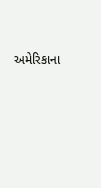અમેરિકાના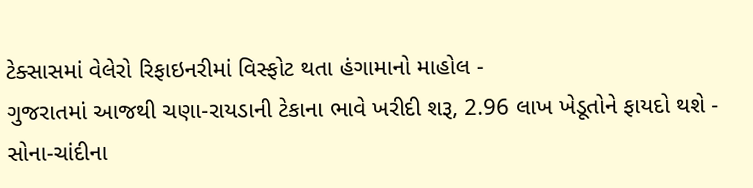ટેક્સાસમાં વેલેરો રિફાઇનરીમાં વિસ્ફોટ થતા હંગામાનો માહોલ -
ગુજરાતમાં આજથી ચણા-રાયડાની ટેકાના ભાવે ખરીદી શરૂ, 2.96 લાખ ખેડૂતોને ફાયદો થશે -
સોના-ચાંદીના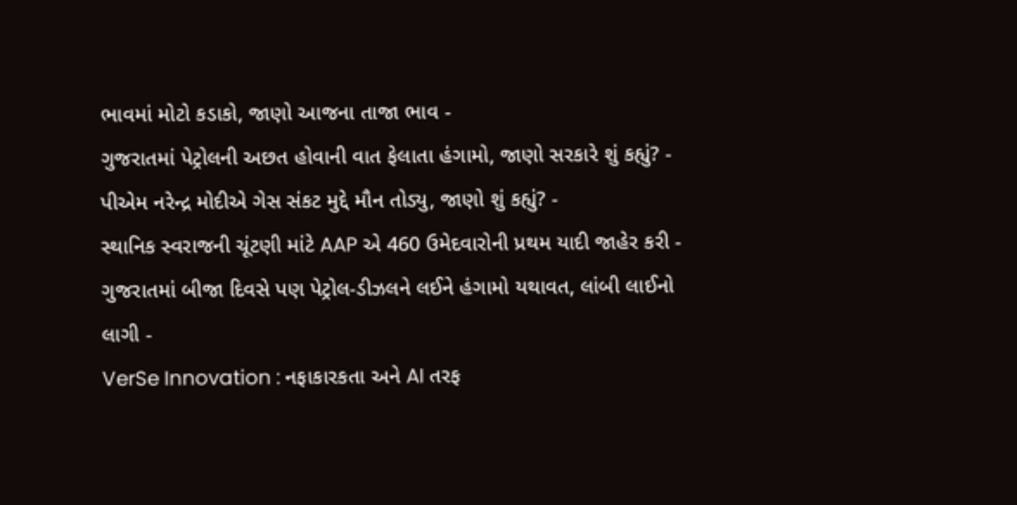ભાવમાં મોટો કડાકો, જાણો આજના તાજા ભાવ -
ગુજરાતમાં પેટ્રોલની અછત હોવાની વાત ફેલાતા હંગામો, જાણો સરકારે શું કહ્યું? -
પીએમ નરેન્દ્ર મોદીએ ગેસ સંકટ મુદ્દે મૌન તોડ્યુ, જાણો શું કહ્યું? -
સ્થાનિક સ્વરાજની ચૂંટણી માંટે AAP એ 460 ઉમેદવારોની પ્રથમ યાદી જાહેર કરી -
ગુજરાતમાં બીજા દિવસે પણ પેટ્રોલ-ડીઝલને લઈને હંગામો યથાવત, લાંબી લાઈનો લાગી -
VerSe Innovation : નફાકારકતા અને AI તરફ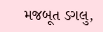મજબૂત ડગલુ,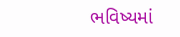ભવિષ્યમાં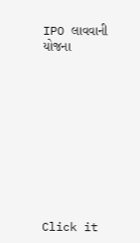IPO લાવવાની યોજના










Click it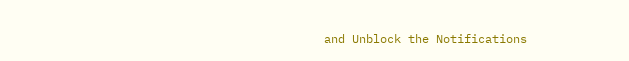and Unblock the Notifications